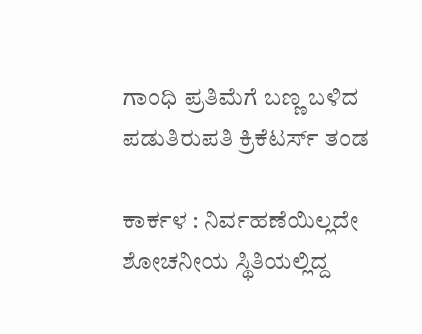ಗಾಂಧಿ ಪ್ರತಿಮೆಗೆ ಬಣ್ಣ ಬಳಿದ ಪಡುತಿರುಪತಿ ಕ್ರಿಕೆಟರ್ಸ್‌ ತಂಡ

ಕಾರ್ಕಳ : ನಿರ್ವಹಣೆಯಿಲ್ಲದೇ ಶೋಚನೀಯ ಸ್ಥಿತಿಯಲ್ಲಿದ್ದ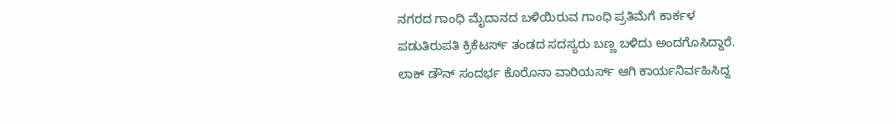ನಗರದ ಗಾಂಧಿ ಮೈದಾನದ ಬಳಿಯಿರುವ ಗಾಂಧಿ ಪ್ರತಿಮೆಗೆ ಕಾರ್ಕಳ ಪಡುತಿರುಪತಿ ಕ್ರಿಕೆಟರ್ಸ್‌ ತಂಡದ ಸದಸ್ಯರು ಬಣ್ಣ ಬಳಿದು ಅಂದಗೊಸಿದ್ದಾರೆ. ಲಾಕ್‌ ಡೌನ್‌ ಸಂದರ್ಭ ಕೊರೊನಾ ವಾರಿಯರ್ಸ್‌ ಆಗಿ ಕಾರ್ಯನಿರ್ವಹಿಸಿದ್ದ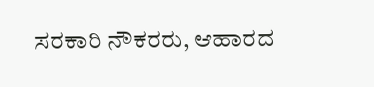ಸರಕಾರಿ ನೌಕರರು, ಆಹಾರದ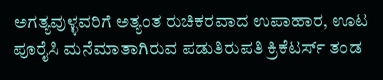ಅಗತ್ಯವುಳ್ಳವರಿಗೆ ಅತ್ಯಂತ ರುಚಿಕರವಾದ ಉಪಾಹಾರ, ಊಟ ಪೂರೈಸಿ ಮನೆಮಾತಾಗಿರುವ ಪಡುತಿರುಪತಿ ಕ್ರಿಕೆಟರ್ಸ್‌ ತಂಡ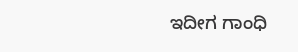ಇದೀಗ ಗಾಂಧಿ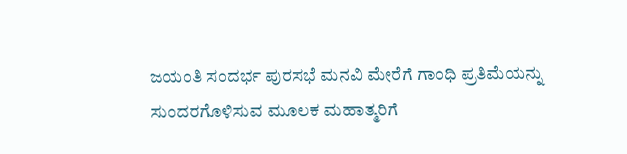ಜಯಂತಿ ಸಂದರ್ಭ ಪುರಸಭೆ ಮನವಿ ಮೇರೆಗೆ ಗಾಂಧಿ ಪ್ರತಿಮೆಯನ್ನು ಸುಂದರಗೊಳಿಸುವ ಮೂಲಕ ಮಹಾತ್ಮರಿಗೆ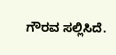ಗೌರವ ಸಲ್ಲಿಸಿದೆ.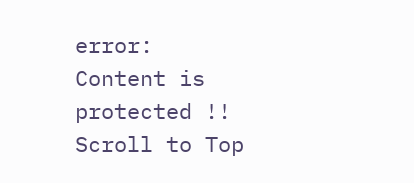error: Content is protected !!
Scroll to Top